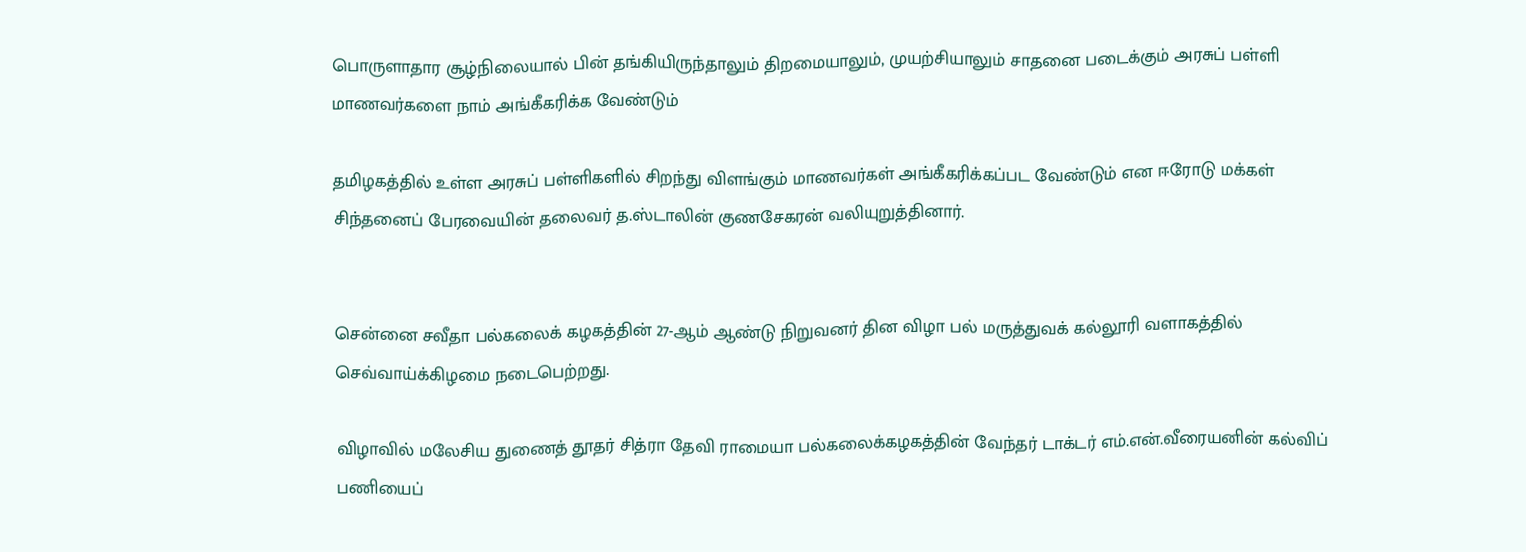பொருளாதார சூழ்நிலையால் பின் தங்கியிருந்தாலும் திறமையாலும், முயற்சியாலும் சாதனை படைக்கும் அரசுப் பள்ளி மாணவர்களை நாம் அங்கீகரிக்க வேண்டும்

தமிழகத்தில் உள்ள அரசுப் பள்ளிகளில் சிறந்து விளங்கும் மாணவர்கள் அங்கீகரிக்கப்பட வேண்டும் என ஈரோடு மக்கள் சிந்தனைப் பேரவையின் தலைவர் த.ஸ்டாலின் குணசேகரன் வலியுறுத்தினார்.


சென்னை சவீதா பல்கலைக் கழகத்தின் 27-ஆம் ஆண்டு நிறுவனர் தின விழா பல் மருத்துவக் கல்லூரி வளாகத்தில் செவ்வாய்க்கிழமை நடைபெற்றது.

விழாவில் மலேசிய துணைத் தூதர் சித்ரா தேவி ராமையா பல்கலைக்கழகத்தின் வேந்தர் டாக்டர் எம்.என்.வீரையனின் கல்விப் பணியைப்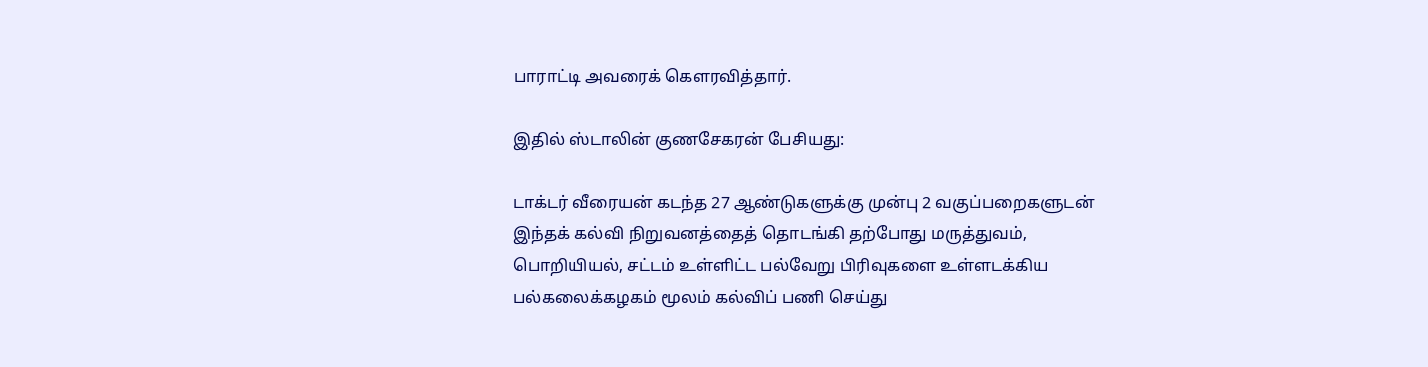பாராட்டி அவரைக் கௌரவித்தார்.

இதில் ஸ்டாலின் குணசேகரன் பேசியது:

டாக்டர் வீரையன் கடந்த 27 ஆண்டுகளுக்கு முன்பு 2 வகுப்பறைகளுடன் இந்தக் கல்வி நிறுவனத்தைத் தொடங்கி தற்போது மருத்துவம், பொறியியல், சட்டம் உள்ளிட்ட பல்வேறு பிரிவுகளை உள்ளடக்கிய பல்கலைக்கழகம் மூலம் கல்விப் பணி செய்து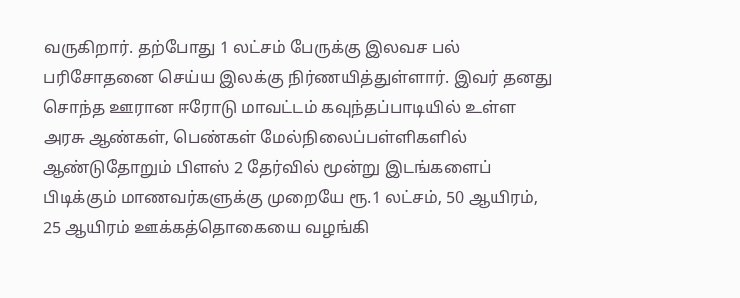வருகிறார். தற்போது 1 லட்சம் பேருக்கு இலவச பல் பரிசோதனை செய்ய இலக்கு நிர்ணயித்துள்ளார். இவர் தனது சொந்த ஊரான ஈரோடு மாவட்டம் கவுந்தப்பாடியில் உள்ள அரசு ஆண்கள், பெண்கள் மேல்நிலைப்பள்ளிகளில் ஆண்டுதோறும் பிளஸ் 2 தேர்வில் மூன்று இடங்களைப் பிடிக்கும் மாணவர்களுக்கு முறையே ரூ.1 லட்சம், 50 ஆயிரம், 25 ஆயிரம் ஊக்கத்தொகையை வழங்கி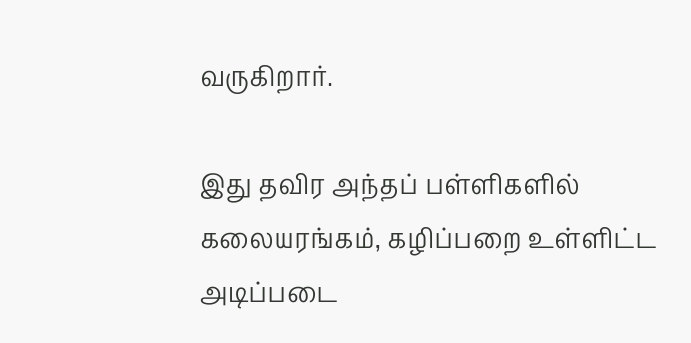வருகிறார்.

இது தவிர அந்தப் பள்ளிகளில் கலையரங்கம், கழிப்பறை உள்ளிட்ட அடிப்படை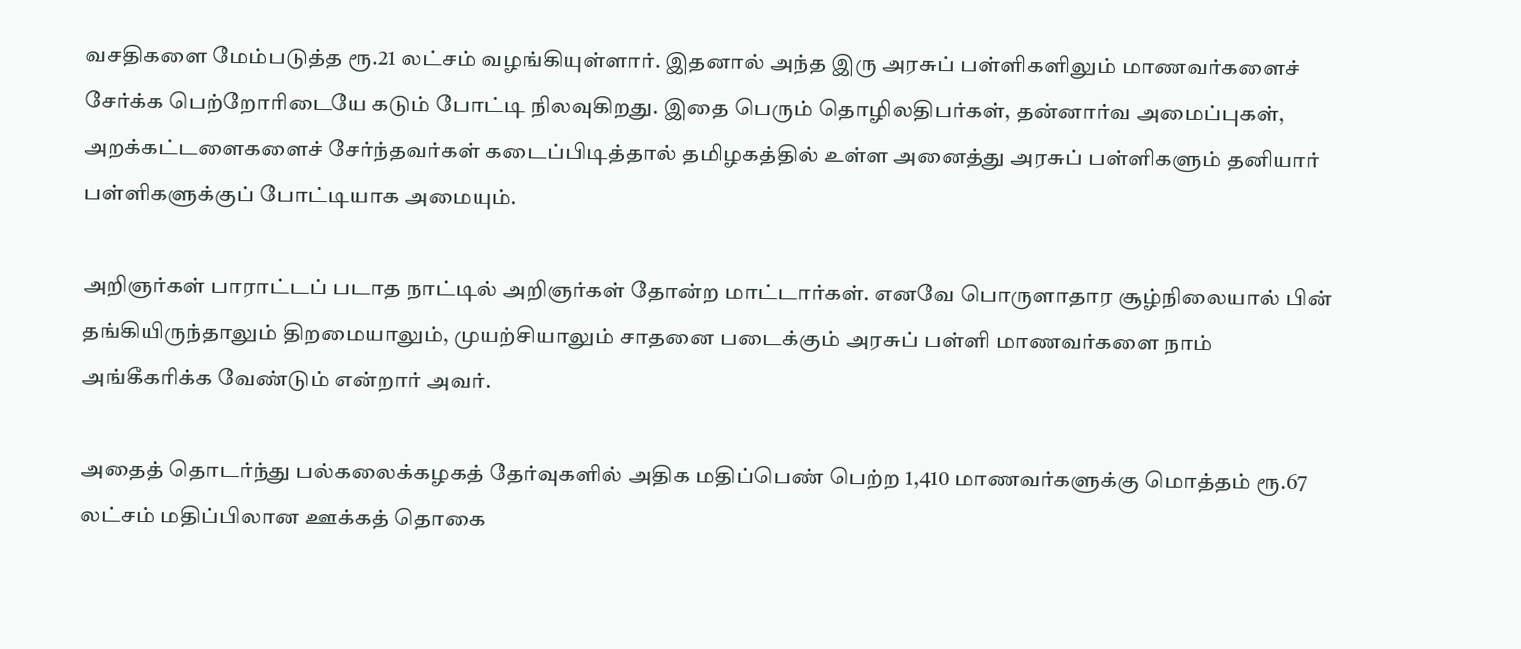வசதிகளை மேம்படுத்த ரூ.21 லட்சம் வழங்கியுள்ளார். இதனால் அந்த இரு அரசுப் பள்ளிகளிலும் மாணவர்களைச் சேர்க்க பெற்றோரிடையே கடும் போட்டி நிலவுகிறது. இதை பெரும் தொழிலதிபர்கள், தன்னார்வ அமைப்புகள், அறக்கட்டளைகளைச் சேர்ந்தவர்கள் கடைப்பிடித்தால் தமிழகத்தில் உள்ள அனைத்து அரசுப் பள்ளிகளும் தனியார் பள்ளிகளுக்குப் போட்டியாக அமையும்.

அறிஞர்கள் பாராட்டப் படாத நாட்டில் அறிஞர்கள் தோன்ற மாட்டார்கள். எனவே பொருளாதார சூழ்நிலையால் பின் தங்கியிருந்தாலும் திறமையாலும், முயற்சியாலும் சாதனை படைக்கும் அரசுப் பள்ளி மாணவர்களை நாம் அங்கீகரிக்க வேண்டும் என்றார் அவர்.

அதைத் தொடர்ந்து பல்கலைக்கழகத் தேர்வுகளில் அதிக மதிப்பெண் பெற்ற 1,410 மாணவர்களுக்கு மொத்தம் ரூ.67 லட்சம் மதிப்பிலான ஊக்கத் தொகை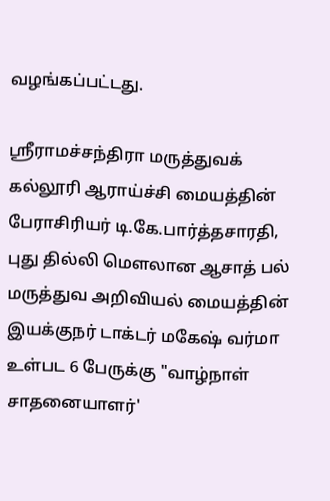வழங்கப்பட்டது.

ஸ்ரீராமச்சந்திரா மருத்துவக் கல்லூரி ஆராய்ச்சி மையத்தின் பேராசிரியர் டி.கே.பார்த்தசாரதி, புது தில்லி மௌலான ஆசாத் பல் மருத்துவ அறிவியல் மையத்தின் இயக்குநர் டாக்டர் மகேஷ் வர்மா உள்பட 6 பேருக்கு "வாழ்நாள் சாதனையாளர்'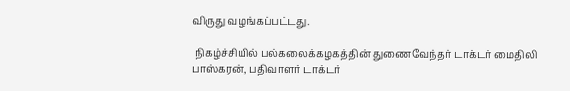விருது வழங்கப்பட்டது.

 நிகழ்ச்சியில் பல்கலைக்கழகத்தின் துணைவேந்தர் டாக்டர் மைதிலி பாஸ்கரன், பதிவாளர் டாக்டர்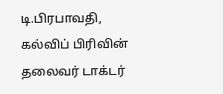டி.பிரபாவதி, கல்விப் பிரிவின் தலைவர் டாக்டர்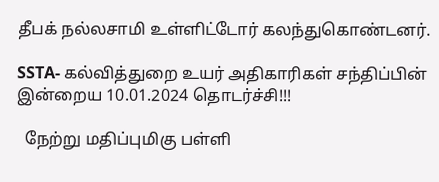தீபக் நல்லசாமி உள்ளிட்டோர் கலந்துகொண்டனர்.

SSTA- கல்வித்துறை உயர் அதிகாரிகள் சந்திப்பின் இன்றைய 10.01.2024 தொடர்ச்சி!!!

  நேற்று மதிப்புமிகு பள்ளி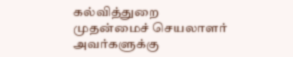கல்வித்துறை முதன்மைச் செயலாளர் அவர்களுக்கு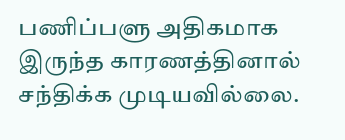பணிப்பளு அதிகமாக இருந்த காரணத்தினால் சந்திக்க முடியவில்லை.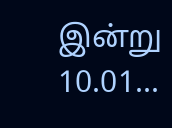இன்று 10.01...